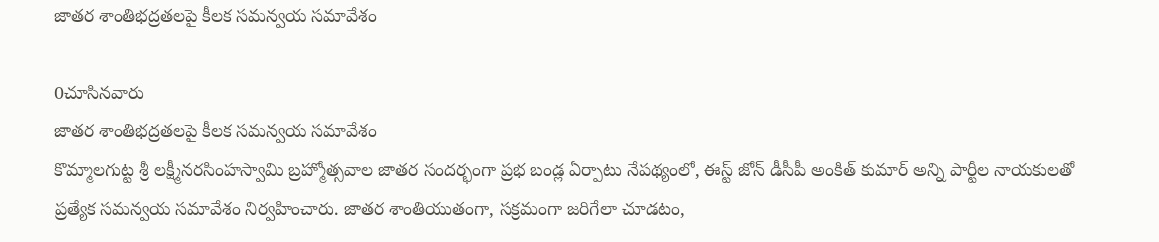జాతర శాంతిభద్రతలపై కీలక సమన్వయ సమావేశం

0చూసినవారు
జాతర శాంతిభద్రతలపై కీలక సమన్వయ సమావేశం
కొమ్మాలగుట్ట శ్రీ లక్ష్మీనరసింహస్వామి బ్రహ్మోత్సవాల జాతర సందర్భంగా ప్రభ బండ్ల ఏర్పాటు నేపథ్యంలో, ఈస్ట్ జోన్ డీసీపీ అంకిత్ కుమార్ అన్ని పార్టీల నాయకులతో ప్రత్యేక సమన్వయ సమావేశం నిర్వహించారు. జాతర శాంతియుతంగా, సక్రమంగా జరిగేలా చూడటం,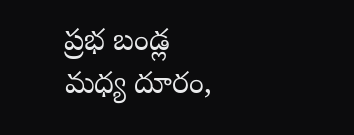ప్రభ బండ్ల మధ్య దూరం,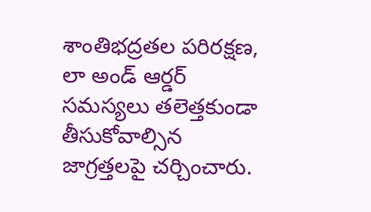శాంతిభద్రతల పరిరక్షణ, లా అండ్ ఆర్డర్ సమస్యలు తలెత్తకుండా తీసుకోవాల్సిన జాగ్రత్తలపై చర్చించారు.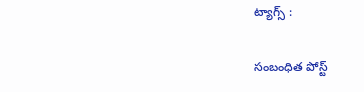ట్యాగ్స్ :

సంబంధిత పోస్ట్